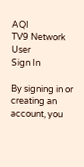AQI
TV9 Network
User
Sign In

By signing in or creating an account, you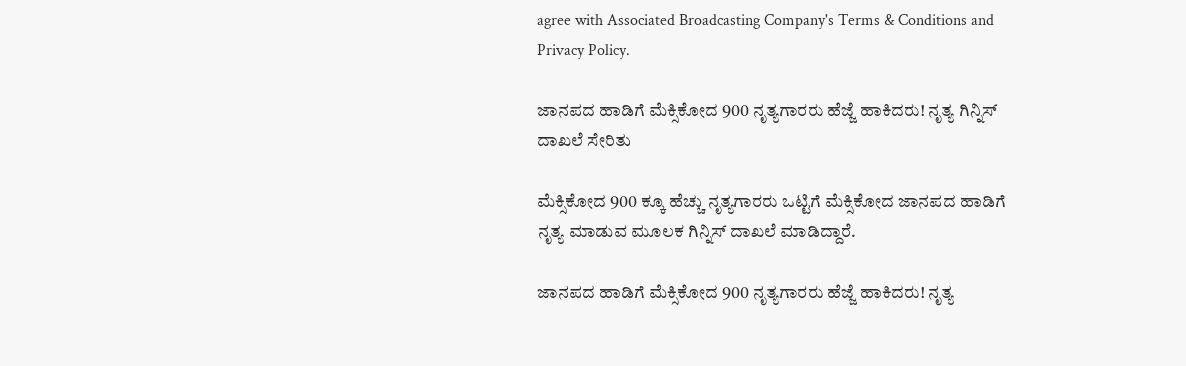agree with Associated Broadcasting Company's Terms & Conditions and Privacy Policy.

ಜಾನಪದ ಹಾಡಿಗೆ ಮೆಕ್ಸಿಕೋದ 900 ನೃತ್ಯಗಾರರು ಹೆಜ್ಜೆ ಹಾಕಿದರು! ನೃತ್ಯ ಗಿನ್ನಿಸ್ ದಾಖಲೆ ಸೇರಿತು

ಮೆಕ್ಸಿಕೋದ 900 ಕ್ಕೂ ಹೆಚ್ಚು ನೃತ್ಯಗಾರರು ಒಟ್ಟಿಗೆ ಮೆಕ್ಸಿಕೋದ ಜಾನಪದ ಹಾಡಿಗೆ ನೃತ್ಯ ಮಾಡುವ ಮೂಲಕ ಗಿನ್ನಿಸ್ ದಾಖಲೆ ಮಾಡಿದ್ದಾರೆ.

ಜಾನಪದ ಹಾಡಿಗೆ ಮೆಕ್ಸಿಕೋದ 900 ನೃತ್ಯಗಾರರು ಹೆಜ್ಜೆ ಹಾಕಿದರು! ನೃತ್ಯ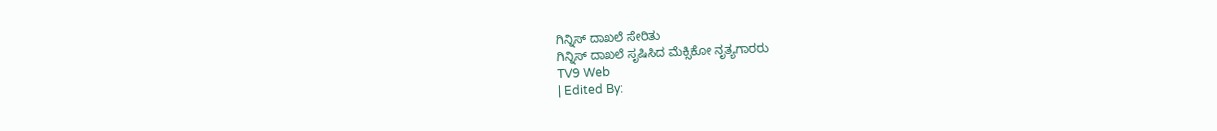ಗಿನ್ನಿಸ್ ದಾಖಲೆ ಸೇರಿತು
ಗಿನ್ನಿಸ್ ದಾಖಲೆ ಸೃಷಿಸಿದ ಮೆಕ್ಸಿಕೋ ನೃತ್ಯಗಾರರು
TV9 Web
| Edited By: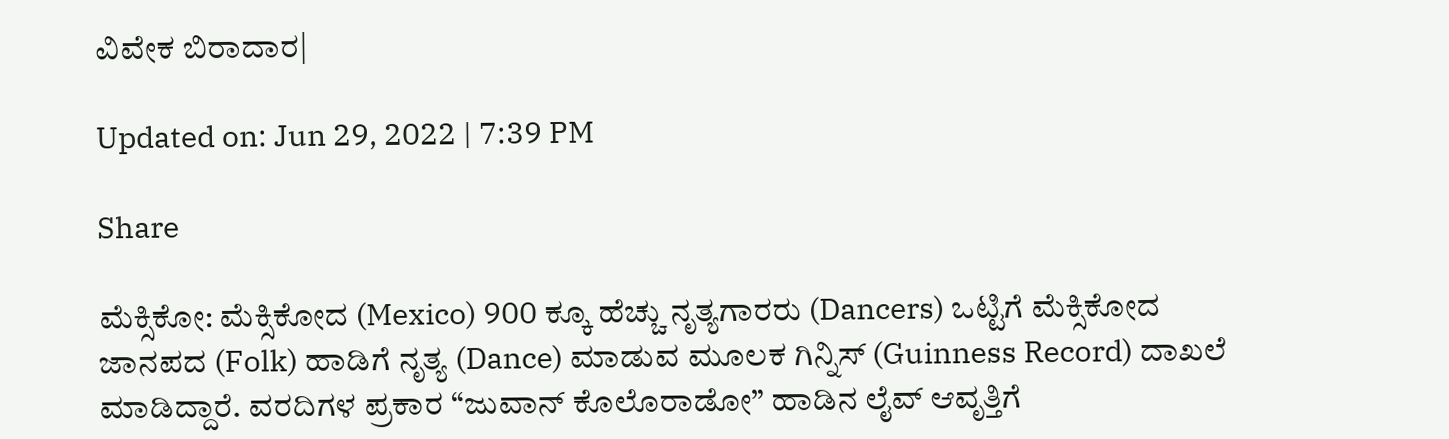ವಿವೇಕ ಬಿರಾದಾರ|

Updated on: Jun 29, 2022 | 7:39 PM

Share

ಮೆಕ್ಸಿಕೋ: ಮೆಕ್ಸಿಕೋದ (Mexico) 900 ಕ್ಕೂ ಹೆಚ್ಚು ನೃತ್ಯಗಾರರು (Dancers) ಒಟ್ಟಿಗೆ ಮೆಕ್ಸಿಕೋದ ಜಾನಪದ (Folk) ಹಾಡಿಗೆ ನೃತ್ಯ (Dance) ಮಾಡುವ ಮೂಲಕ ಗಿನ್ನಿಸ್ (Guinness Record) ದಾಖಲೆ ಮಾಡಿದ್ದಾರೆ. ವರದಿಗಳ ಪ್ರಕಾರ “ಜುವಾನ್ ಕೊಲೊರಾಡೋ” ಹಾಡಿನ ಲೈವ್ ಆವೃತ್ತಿಗೆ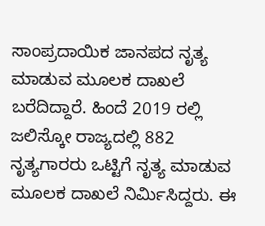ಸಾಂಪ್ರದಾಯಿಕ ಜಾನಪದ ನೃತ್ಯ ಮಾಡುವ ಮೂಲಕ ದಾಖಲೆ ಬರೆದಿದ್ದಾರೆ. ಹಿಂದೆ 2019 ರಲ್ಲಿ ಜಲಿಸ್ಕೋ ರಾಜ್ಯದಲ್ಲಿ 882 ನೃತ್ಯಗಾರರು ಒಟ್ಟಿಗೆ ನೃತ್ಯ ಮಾಡುವ ಮೂಲಕ ದಾಖಲೆ ನಿರ್ಮಿಸಿದ್ದರು. ಈ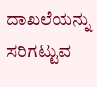ದಾಖಲೆಯನ್ನು ಸರಿಗಟ್ಟುವ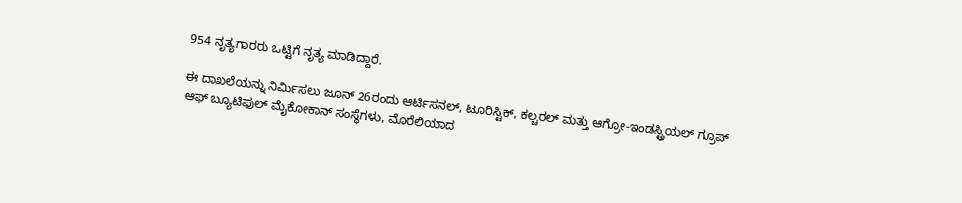954 ನೃತ್ಯಗಾರರು ಒಟ್ಟಿಗೆ ನೃತ್ಯ ಮಾಡಿದ್ದಾರೆ.

ಈ ದಾಖಲೆಯನ್ನು ನಿರ್ಮಿಸಲು ಜೂನ್ 26ರಂದು ಆರ್ಟಿಸನಲ್, ಟೂರಿಸ್ಟಿಕ್, ಕಲ್ಚರಲ್ ಮತ್ತು ಆಗ್ರೋ-ಇಂಡಸ್ಟ್ರಿಯಲ್ ಗ್ರೂಪ್ ಆಫ್ ಬ್ಯೂಟಿಫುಲ್ ಮೈಕೋಕಾನ್ ಸಂಸ್ಥೆಗಳು, ಮೊರೆಲಿಯಾದ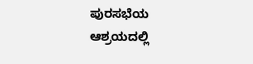ಪುರಸಭೆಯ ಆಶ್ರಯದಲ್ಲಿ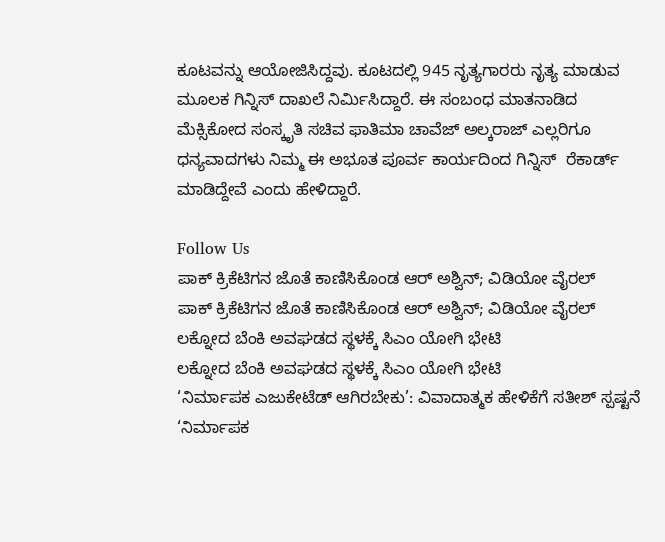ಕೂಟವನ್ನು ಆಯೋಜಿಸಿದ್ದವು. ಕೂಟದಲ್ಲಿ 945 ನೃತ್ಯಗಾರರು ನೃತ್ಯ ಮಾಡುವ ಮೂಲಕ ಗಿನ್ನಿಸ್ ದಾಖಲೆ ನಿರ್ಮಿಸಿದ್ದಾರೆ. ಈ ಸಂಬಂಧ ಮಾತನಾಡಿದ ಮೆಕ್ಸಿಕೋದ ಸಂಸ್ಕೃತಿ ಸಚಿವ ಫಾತಿಮಾ ಚಾವೆಜ್ ಅಲ್ಕರಾಜ್ ಎಲ್ಲರಿಗೂ ಧನ್ಯವಾದಗಳು ನಿಮ್ಮ ಈ ಅಭೂತ ಪೂರ್ವ ಕಾರ್ಯದಿಂದ ಗಿನ್ನಿಸ್  ರೆಕಾರ್ಡ್ ಮಾಡಿದ್ದೇವೆ ಎಂದು ಹೇಳಿದ್ದಾರೆ.

Follow Us
ಪಾಕ್ ಕ್ರಿಕೆಟಿಗನ ಜೊತೆ ಕಾಣಿಸಿಕೊಂಡ ಆರ್ ಅಶ್ವಿನ್; ವಿಡಿಯೋ ವೈರಲ್
ಪಾಕ್ ಕ್ರಿಕೆಟಿಗನ ಜೊತೆ ಕಾಣಿಸಿಕೊಂಡ ಆರ್ ಅಶ್ವಿನ್; ವಿಡಿಯೋ ವೈರಲ್
ಲಕ್ನೋದ ಬೆಂಕಿ ಅವಘಡದ ಸ್ಥಳಕ್ಕೆ ಸಿಎಂ ಯೋಗಿ ಭೇಟಿ
ಲಕ್ನೋದ ಬೆಂಕಿ ಅವಘಡದ ಸ್ಥಳಕ್ಕೆ ಸಿಎಂ ಯೋಗಿ ಭೇಟಿ
‘ನಿರ್ಮಾಪಕ ಎಜುಕೇಟೆಡ್ ಆಗಿರಬೇಕು’: ವಿವಾದಾತ್ಮಕ ಹೇಳಿಕೆಗೆ ಸತೀಶ್ ಸ್ಪಷ್ಟನೆ
‘ನಿರ್ಮಾಪಕ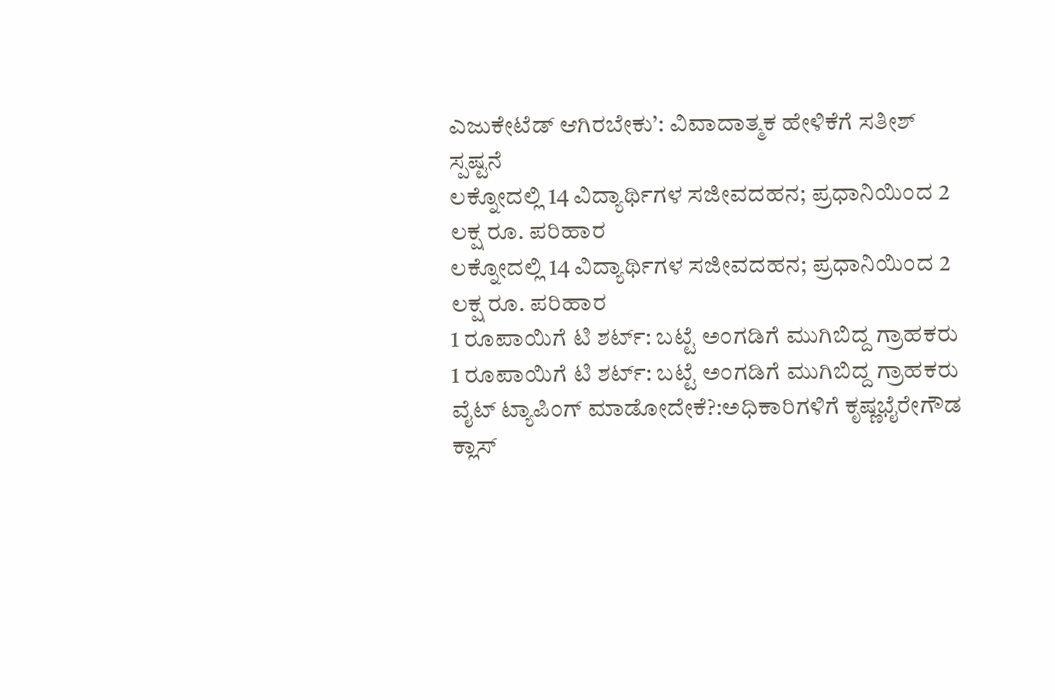ಎಜುಕೇಟೆಡ್ ಆಗಿರಬೇಕು’: ವಿವಾದಾತ್ಮಕ ಹೇಳಿಕೆಗೆ ಸತೀಶ್ ಸ್ಪಷ್ಟನೆ
ಲಕ್ನೋದಲ್ಲಿ 14 ವಿದ್ಯಾರ್ಥಿಗಳ ಸಜೀವದಹನ; ಪ್ರಧಾನಿಯಿಂದ 2 ಲಕ್ಷ ರೂ. ಪರಿಹಾರ
ಲಕ್ನೋದಲ್ಲಿ 14 ವಿದ್ಯಾರ್ಥಿಗಳ ಸಜೀವದಹನ; ಪ್ರಧಾನಿಯಿಂದ 2 ಲಕ್ಷ ರೂ. ಪರಿಹಾರ
1 ರೂಪಾಯಿಗೆ ಟಿ ಶರ್ಟ್: ಬಟ್ಟೆ ಅಂಗಡಿಗೆ ಮುಗಿಬಿದ್ದ ಗ್ರಾಹಕರು
1 ರೂಪಾಯಿಗೆ ಟಿ ಶರ್ಟ್: ಬಟ್ಟೆ ಅಂಗಡಿಗೆ ಮುಗಿಬಿದ್ದ ಗ್ರಾಹಕರು
ವೈಟ್ ಟ್ಯಾಪಿಂಗ್ ಮಾಡೋದೇಕೆ?:ಅಧಿಕಾರಿಗಳಿಗೆ ಕೃಷ್ಣಭೈರೇಗೌಡ ಕ್ಲಾಸ್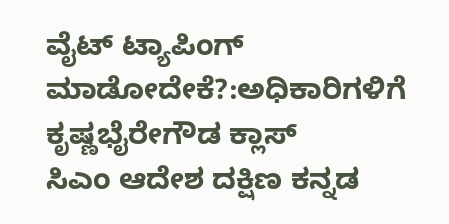ವೈಟ್ ಟ್ಯಾಪಿಂಗ್ ಮಾಡೋದೇಕೆ?:ಅಧಿಕಾರಿಗಳಿಗೆ ಕೃಷ್ಣಭೈರೇಗೌಡ ಕ್ಲಾಸ್
ಸಿಎಂ ಆದೇಶ ದಕ್ಷಿಣ ಕನ್ನಡ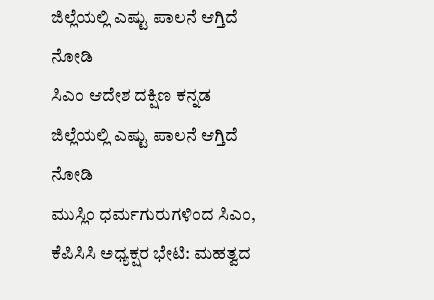ಜಿಲ್ಲೆಯಲ್ಲಿ ಎಷ್ಟು ಪಾಲನೆ ಆಗ್ತಿದೆ ನೋಡಿ
ಸಿಎಂ ಆದೇಶ ದಕ್ಷಿಣ ಕನ್ನಡ ಜಿಲ್ಲೆಯಲ್ಲಿ ಎಷ್ಟು ಪಾಲನೆ ಆಗ್ತಿದೆ ನೋಡಿ
ಮುಸ್ಲಿಂ ಧರ್ಮಗುರುಗಳಿಂದ ಸಿಎಂ, ಕೆಪಿಸಿಸಿ ಅಧ್ಯಕ್ಷರ ಭೇಟಿ: ಮಹತ್ವದ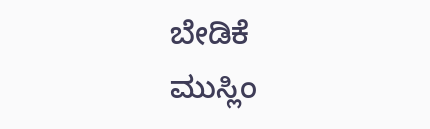ಬೇಡಿಕೆ
ಮುಸ್ಲಿಂ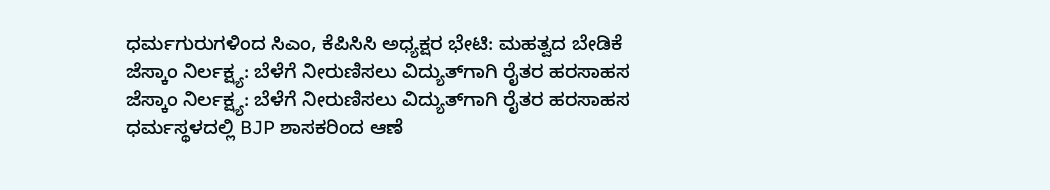ಧರ್ಮಗುರುಗಳಿಂದ ಸಿಎಂ, ಕೆಪಿಸಿಸಿ ಅಧ್ಯಕ್ಷರ ಭೇಟಿ: ಮಹತ್ವದ ಬೇಡಿಕೆ
ಜೆಸ್ಕಾಂ ನಿರ್ಲಕ್ಷ್ಯ: ಬೆಳೆಗೆ ನೀರುಣಿಸಲು ವಿದ್ಯುತ್‌ಗಾಗಿ ರೈತರ ಹರಸಾಹಸ
ಜೆಸ್ಕಾಂ ನಿರ್ಲಕ್ಷ್ಯ: ಬೆಳೆಗೆ ನೀರುಣಿಸಲು ವಿದ್ಯುತ್‌ಗಾಗಿ ರೈತರ ಹರಸಾಹಸ
ಧರ್ಮಸ್ಥಳದಲ್ಲಿ BJP ಶಾಸಕರಿಂದ ಆಣೆ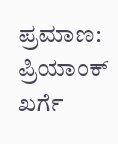ಪ್ರಮಾಣ: ಪ್ರಿಯಾಂಕ್ ಖರ್ಗೆ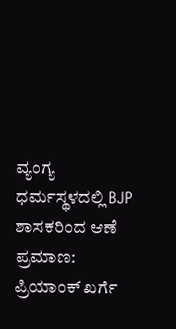ವ್ಯಂಗ್ಯ
ಧರ್ಮಸ್ಥಳದಲ್ಲಿ BJP ಶಾಸಕರಿಂದ ಆಣೆ ಪ್ರಮಾಣ: ಪ್ರಿಯಾಂಕ್ ಖರ್ಗೆ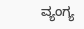ವ್ಯಂಗ್ಯ